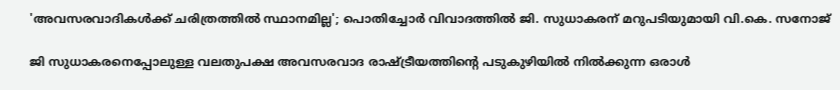'അവസരവാദികൾക്ക് ചരിത്രത്തിൽ സ്ഥാനമില്ല'; പൊതിച്ചോർ വിവാദത്തിൽ ജി. സുധാകരന് മറുപടിയുമായി വി.കെ. സനോജ്

ജി സുധാകരനെപ്പോലുള്ള വലതുപക്ഷ അവസരവാദ രാഷ്ട്രീയത്തിന്റെ പടുകുഴിയിൽ നിൽക്കുന്ന ഒരാൾ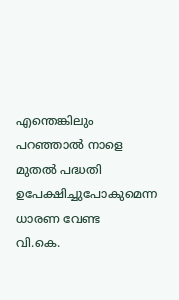എന്തെങ്കിലും പറഞ്ഞാൽ നാളെ മുതൽ പദ്ധതി ഉപേക്ഷിച്ചുപോകുമെന്ന ധാരണ വേണ്ട
വി.കെ.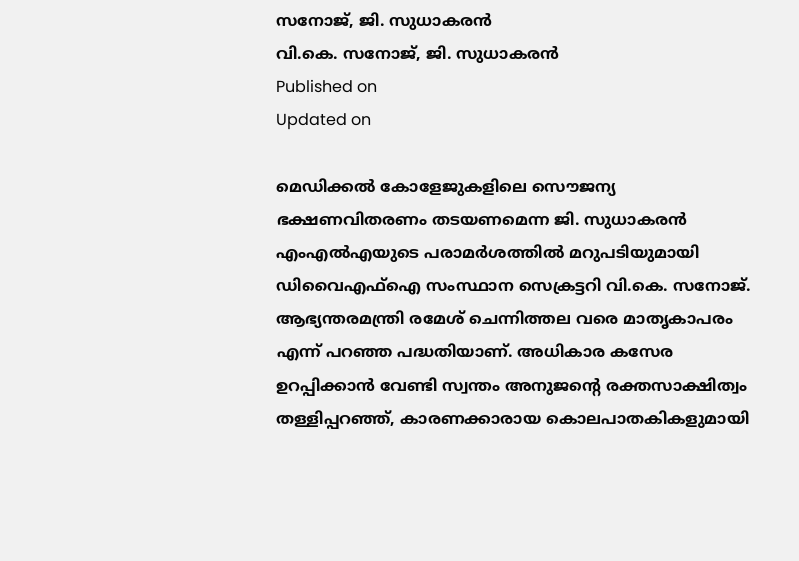സനോജ്, ജി. സുധാകരൻ
വി.കെ. സനോജ്, ജി. സുധാകരൻ
Published on
Updated on

മെഡിക്കൽ കോളേജുകളിലെ സൌജന്യ ഭക്ഷണവിതരണം തടയണമെന്ന ജി. സുധാകരൻ എംഎൽഎയുടെ പരാമർശത്തിൽ മറുപടിയുമായി ഡിവൈഎഫ്ഐ സംസ്ഥാന സെക്രട്ടറി വി.കെ. സനോജ്. ആഭ്യന്തരമന്ത്രി രമേശ് ചെന്നിത്തല വരെ മാതൃകാപരം എന്ന് പറഞ്ഞ പദ്ധതിയാണ്. അധികാര കസേര ഉറപ്പിക്കാൻ വേണ്ടി സ്വന്തം അനുജന്റെ രക്തസാക്ഷിത്വം തള്ളിപ്പറഞ്ഞ്, കാരണക്കാരായ കൊലപാതകികളുമായി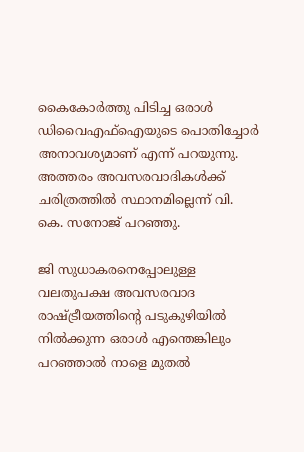കൈകോർത്തു പിടിച്ച ഒരാൾ ഡിവൈഎഫ്ഐയുടെ പൊതിച്ചോർ അനാവശ്യമാണ് എന്ന് പറയുന്നു. അത്തരം അവസരവാദികൾക്ക് ചരിത്രത്തിൽ സ്ഥാനമില്ലെന്ന് വി. കെ. സനോജ് പറഞ്ഞു.

ജി സുധാകരനെപ്പോലുള്ള വലതുപക്ഷ അവസരവാദ രാഷ്ട്രീയത്തിന്റെ പടുകുഴിയിൽ നിൽക്കുന്ന ഒരാൾ എന്തെങ്കിലും പറഞ്ഞാൽ നാളെ മുതൽ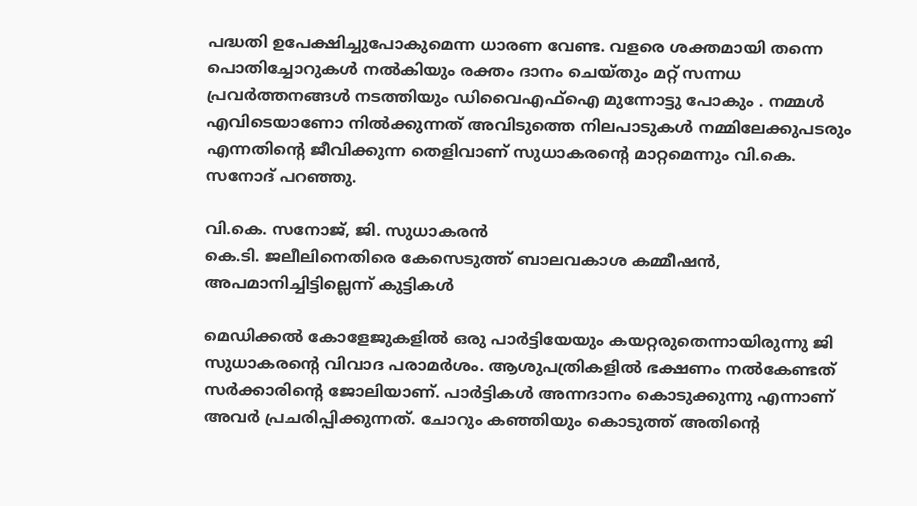പദ്ധതി ഉപേക്ഷിച്ചുപോകുമെന്ന ധാരണ വേണ്ട. വളരെ ശക്തമായി തന്നെ പൊതിച്ചോറുകൾ നൽകിയും രക്തം ദാനം ചെയ്തും മറ്റ് സന്നധ പ്രവർത്തനങ്ങൾ നടത്തിയും ഡിവൈഎഫ്ഐ മുന്നോട്ടു പോകും . നമ്മള്‍ എവിടെയാണോ നില്‍ക്കുന്നത് അവിടുത്തെ നിലപാടുകള്‍ നമ്മിലേക്കുപടരും എന്നതിന്റെ ജീവിക്കുന്ന തെളിവാണ് സുധാകരന്റെ മാറ്റമെന്നും വി.കെ. സനോദ് പറഞ്ഞു.

വി.കെ. സനോജ്, ജി. സുധാകരൻ
കെ.ടി. ജലീലിനെതിരെ കേസെടുത്ത് ബാലവകാശ കമ്മീഷൻ, അപമാനിച്ചിട്ടില്ലെന്ന് കുട്ടികൾ

മെഡിക്കല്‍ കോളേജുകളില്‍ ഒരു പാര്‍ട്ടിയേയും കയറ്റരുതെന്നായിരുന്നു ജി സുധാകരന്റെ വിവാദ പരാമര്‍ശം. ആശുപത്രികളില്‍ ഭക്ഷണം നല്‍കേണ്ടത് സര്‍ക്കാരിന്റെ ജോലിയാണ്. പാര്‍ട്ടികള്‍ അന്നദാനം കൊടുക്കുന്നു എന്നാണ് അവര്‍ പ്രചരിപ്പിക്കുന്നത്. ചോറും കഞ്ഞിയും കൊടുത്ത് അതിന്റെ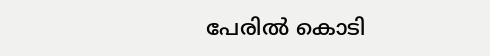പേരില്‍ കൊടി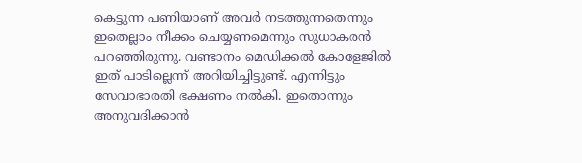കെട്ടുന്ന പണിയാണ് അവര്‍ നടത്തുന്നതെന്നും ഇതെല്ലാം നീക്കം ചെയ്യണമെന്നും സുധാകരന്‍ പറഞ്ഞിരുന്നു. വണ്ടാനം മെഡിക്കല്‍ കോളേജില്‍ ഇത് പാടില്ലെന്ന് അറിയിച്ചിട്ടുണ്ട്. എന്നിട്ടും സേവാഭാരതി ഭക്ഷണം നല്‍കി. ഇതൊന്നും അനുവദിക്കാന്‍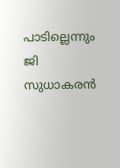പാടില്ലെന്നും ജി സുധാകരന്‍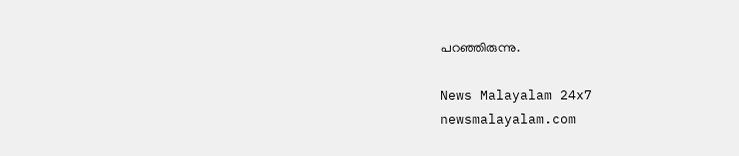പറഞ്ഞിരുന്നു.

News Malayalam 24x7
newsmalayalam.com